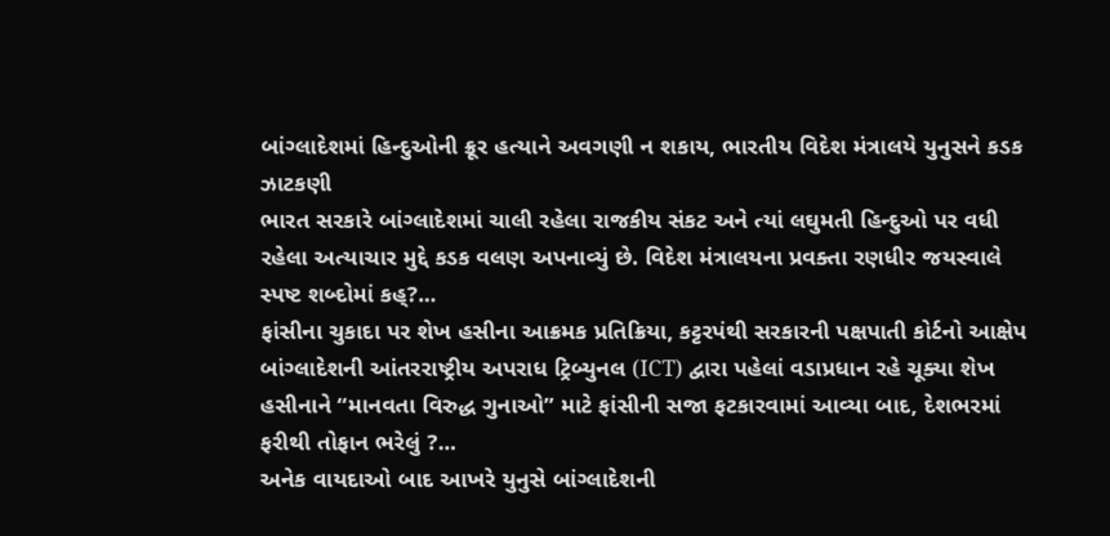બાંગ્લાદેશમાં હિન્દુઓની ક્રૂર હત્યાને અવગણી ન શકાય, ભારતીય વિદેશ મંત્રાલયે યુનુસને કડક ઝાટકણી
ભારત સરકારે બાંગ્લાદેશમાં ચાલી રહેલા રાજકીય સંકટ અને ત્યાં લઘુમતી હિન્દુઓ પર વધી રહેલા અત્યાચાર મુદ્દે કડક વલણ અપનાવ્યું છે. વિદેશ મંત્રાલયના પ્રવક્તા રણધીર જયસ્વાલે સ્પષ્ટ શબ્દોમાં કહ્?...
ફાંસીના ચુકાદા પર શેખ હસીના આક્રમક પ્રતિક્રિયા, કટ્ટરપંથી સરકારની પક્ષપાતી કોર્ટનો આક્ષેપ
બાંગ્લાદેશની આંતરરાષ્ટ્રીય અપરાધ ટ્રિબ્યુનલ (ICT) દ્વારા પહેલાં વડાપ્રધાન રહે ચૂક્યા શેખ હસીનાને “માનવતા વિરુદ્ધ ગુનાઓ” માટે ફાંસીની સજા ફટકારવામાં આવ્યા બાદ, દેશભરમાં ફરીથી તોફાન ભરેલું ?...
અનેક વાયદાઓ બાદ આખરે યુનુસે બાંગ્લાદેશની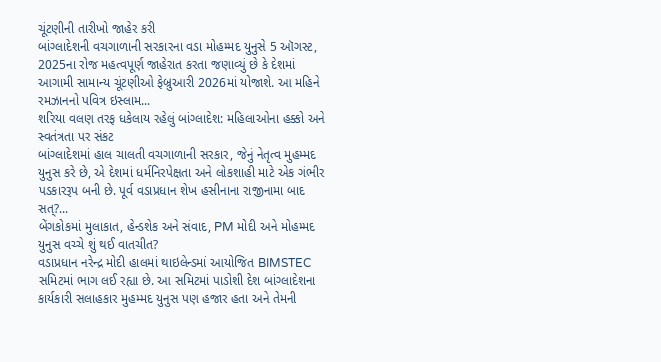ચૂંટણીની તારીખો જાહેર કરી
બાંગ્લાદેશની વચગાળાની સરકારના વડા મોહમ્મદ યુનુસે 5 ઑગસ્ટ, 2025ના રોજ મહત્વપૂર્ણ જાહેરાત કરતા જણાવ્યું છે કે દેશમાં આગામી સામાન્ય ચૂંટણીઓ ફેબ્રુઆરી 2026માં યોજાશે. આ મહિને રમઝાનનો પવિત્ર ઇસ્લામ...
શરિયા વલણ તરફ ધકેલાય રહેલું બાંગ્લાદેશ: મહિલાઓના હક્કો અને સ્વતંત્રતા પર સંકટ
બાંગ્લાદેશમાં હાલ ચાલતી વચગાળાની સરકાર, જેનું નેતૃત્વ મુહમ્મદ યુનુસ કરે છે, એ દેશમાં ધર્મનિરપેક્ષતા અને લોકશાહી માટે એક ગંભીર પડકારરૂપ બની છે. પૂર્વ વડાપ્રધાન શેખ હસીનાના રાજીનામા બાદ સત્?...
બેંગકોકમાં મુલાકાત, હેન્ડશેક અને સંવાદ, PM મોદી અને મોહમ્મદ યુનુસ વચ્ચે શું થઈ વાતચીત?
વડાપ્રધાન નરેન્દ્ર મોદી હાલમાં થાઇલેન્ડમાં આયોજિત BIMSTEC સમિટમાં ભાગ લઈ રહ્યા છે. આ સમિટમાં પાડોશી દેશ બાંગ્લાદેશના કાર્યકારી સલાહકાર મુહમ્મદ યુનુસ પણ હજાર હતા અને તેમની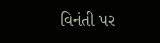વિનંતી પર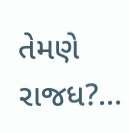તેમણે રાજધ?...